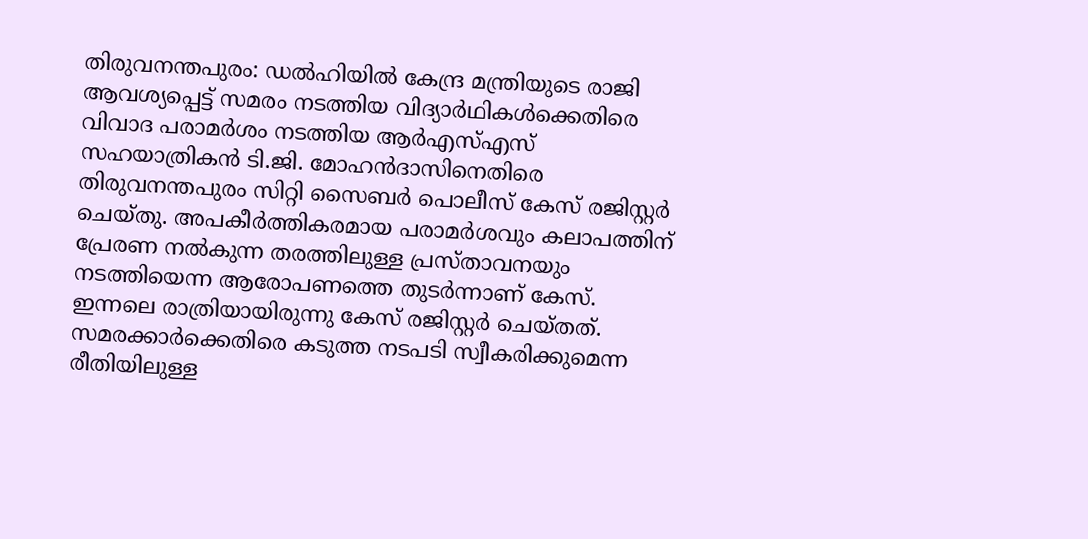തിരുവനന്തപുരം: ഡൽഹിയിൽ കേന്ദ്ര മന്ത്രിയുടെ രാജി ആവശ്യപ്പെട്ട് സമരം നടത്തിയ വിദ്യാർഥികൾക്കെതിരെ വിവാദ പരാമർശം നടത്തിയ ആർഎസ്എസ് സഹയാത്രികൻ ടി.ജി. മോഹൻദാസിനെതിരെ തിരുവനന്തപുരം സിറ്റി സൈബർ പൊലീസ് കേസ് രജിസ്റ്റർ ചെയ്തു. അപകീർത്തികരമായ പരാമർശവും കലാപത്തിന് പ്രേരണ നൽകുന്ന തരത്തിലുള്ള പ്രസ്താവനയും നടത്തിയെന്ന ആരോപണത്തെ തുടർന്നാണ് കേസ്. ഇന്നലെ രാത്രിയായിരുന്നു കേസ് രജിസ്റ്റർ ചെയ്തത്.
സമരക്കാർക്കെതിരെ കടുത്ത നടപടി സ്വീകരിക്കുമെന്ന രീതിയിലുള്ള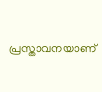പ്രസ്താവനയാണ്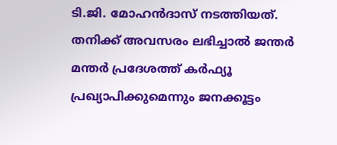ടി.ജി. മോഹൻദാസ് നടത്തിയത്. തനിക്ക് അവസരം ലഭിച്ചാൽ ജന്തർ മന്തർ പ്രദേശത്ത് കർഫ്യൂ പ്രഖ്യാപിക്കുമെന്നും ജനക്കൂട്ടം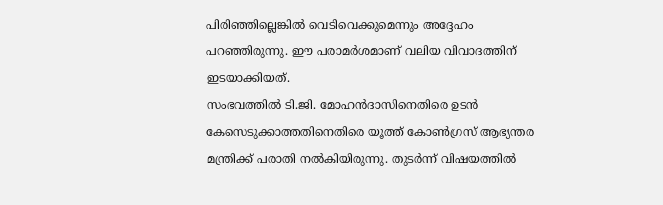പിരിഞ്ഞില്ലെങ്കിൽ വെടിവെക്കുമെന്നും അദ്ദേഹം പറഞ്ഞിരുന്നു. ഈ പരാമർശമാണ് വലിയ വിവാദത്തിന് ഇടയാക്കിയത്.
സംഭവത്തിൽ ടി.ജി. മോഹൻദാസിനെതിരെ ഉടൻ കേസെടുക്കാത്തതിനെതിരെ യൂത്ത് കോൺഗ്രസ് ആഭ്യന്തര മന്ത്രിക്ക് പരാതി നൽകിയിരുന്നു. തുടർന്ന് വിഷയത്തിൽ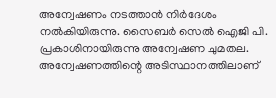അന്വേഷണം നടത്താൻ നിർദേശം നൽകിയിരുന്നു. സൈബർ സെൽ ഐജി പി. പ്രകാശിനായിരുന്നു അന്വേഷണ ചുമതല. അന്വേഷണത്തിന്റെ അടിസ്ഥാനത്തിലാണ്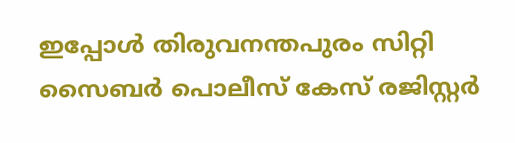ഇപ്പോൾ തിരുവനന്തപുരം സിറ്റി സൈബർ പൊലീസ് കേസ് രജിസ്റ്റർ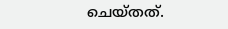ചെയ്തത്.